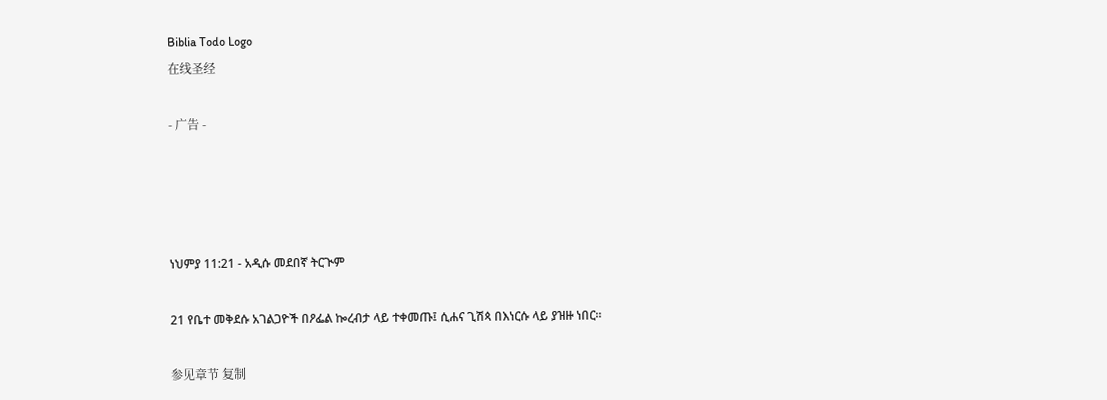Biblia Todo Logo
在线圣经

- 广告 -




ነህምያ 11:21 - አዲሱ መደበኛ ትርጒም

21 የቤተ መቅደሱ አገልጋዮች በዖፌል ኰረብታ ላይ ተቀመጡ፤ ሲሐና ጊሽጳ በእነርሱ ላይ ያዝዙ ነበር።

参见章节 复制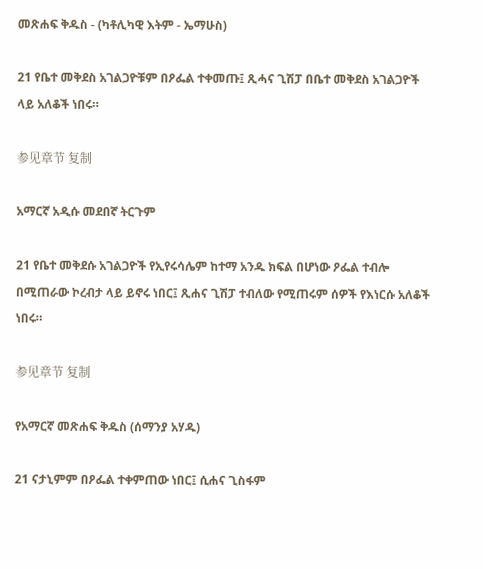መጽሐፍ ቅዱስ - (ካቶሊካዊ እትም - ኤማሁስ)

21 የቤተ መቅደስ አገልጋዮቹም በዖፌል ተቀመጡ፤ ጺሓና ጊሽፓ በቤተ መቅደስ አገልጋዮች ላይ አለቆች ነበሩ።

参见章节 复制

አማርኛ አዲሱ መደበኛ ትርጉም

21 የቤተ መቅደሱ አገልጋዮች የኢየሩሳሌም ከተማ አንዱ ክፍል በሆነው ዖፌል ተብሎ በሚጠራው ኮረብታ ላይ ይኖሩ ነበር፤ ጺሐና ጊሽፓ ተብለው የሚጠሩም ሰዎች የእነርሱ አለቆች ነበሩ።

参见章节 复制

የአማርኛ መጽሐፍ ቅዱስ (ሰማንያ አሃዱ)

21 ናታኒምም በዖፌል ተቀምጠው ነበር፤ ሲሐና ጊስፋም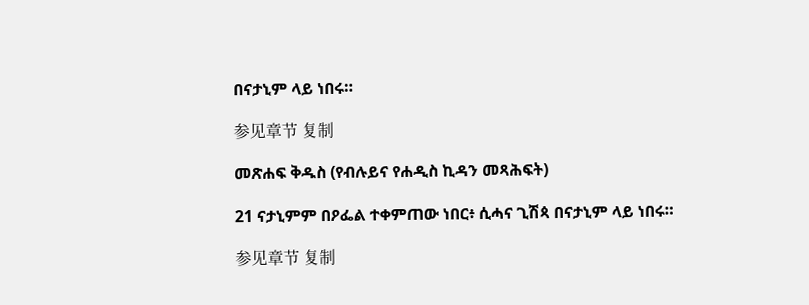በናታኒም ላይ ነበሩ።

参见章节 复制

መጽሐፍ ቅዱስ (የብሉይና የሐዲስ ኪዳን መጻሕፍት)

21 ናታኒምም በዖፌል ተቀምጠው ነበር፥ ሲሓና ጊሽጳ በናታኒም ላይ ነበሩ።

参见章节 复制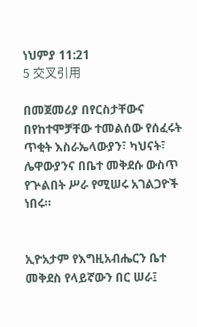ነህምያ 11:21
5 交叉引用

በመጀመሪያ በየርስታቸውና በየከተሞቻቸው ተመልሰው የሰፈሩት ጥቂት እስራኤላውያን፣ ካህናት፣ ሌዋውያንና በቤተ መቅደሱ ውስጥ የጕልበት ሥራ የሚሠሩ አገልጋዮች ነበሩ።


ኢዮአታም የእግዚአብሔርን ቤተ መቅደስ የላይኛውን በር ሠራ፤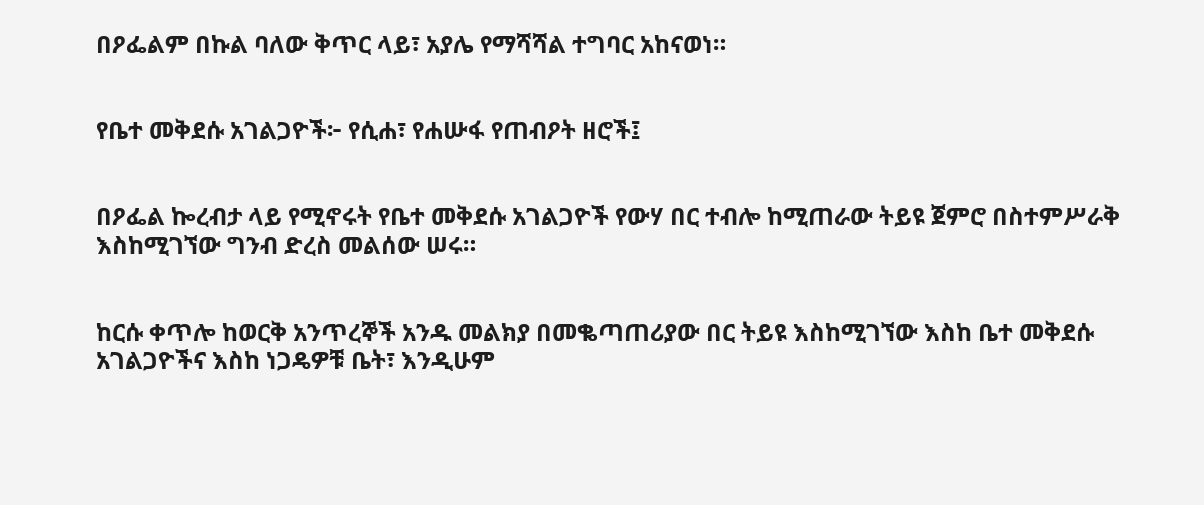በዖፌልም በኩል ባለው ቅጥር ላይ፣ አያሌ የማሻሻል ተግባር አከናወነ።


የቤተ መቅደሱ አገልጋዮች፦ የሲሐ፣ የሐሡፋ የጠብዖት ዘሮች፤


በዖፌል ኰረብታ ላይ የሚኖሩት የቤተ መቅደሱ አገልጋዮች የውሃ በር ተብሎ ከሚጠራው ትይዩ ጀምሮ በስተምሥራቅ እስከሚገኘው ግንብ ድረስ መልሰው ሠሩ።


ከርሱ ቀጥሎ ከወርቅ አንጥረኞች አንዱ መልክያ በመቈጣጠሪያው በር ትይዩ እስከሚገኘው እስከ ቤተ መቅደሱ አገልጋዮችና እስከ ነጋዴዎቹ ቤት፣ እንዲሁም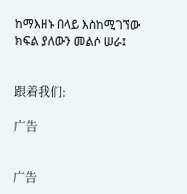ከማእዘኑ በላይ እስከሚገኘው ክፍል ያለውን መልሶ ሠራ፤


跟着我们:

广告


广告